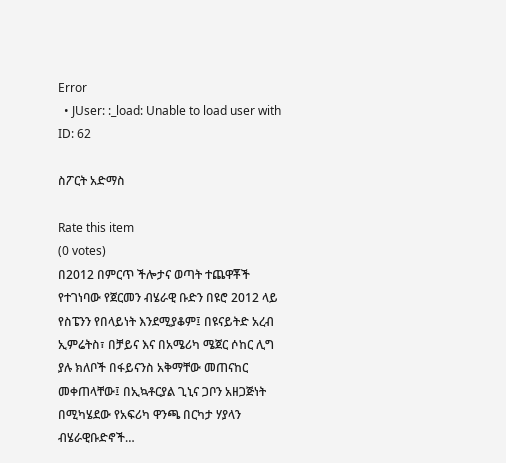Error
  • JUser: :_load: Unable to load user with ID: 62

ስፖርት አድማስ

Rate this item
(0 votes)
በ2012 በምርጥ ችሎታና ወጣት ተጨዋቾች የተገነባው የጀርመን ብሄራዊ ቡድን በዩሮ 2012 ላይ የስፔንን የበላይነት እንደሚያቆም፤ በዩናይትድ አረብ ኢምሬትስ፣ በቻይና እና በአሜሪካ ሜጀር ሶከር ሊግ ያሉ ክለቦች በፋይናንስ አቅማቸው መጠናከር መቀጠላቸው፤ በኢኳቶርያል ጊኒና ጋቦን አዘጋጅነት በሚካሄደው የአፍሪካ ዋንጫ በርካታ ሃያላን ብሄራዊቡድኖች…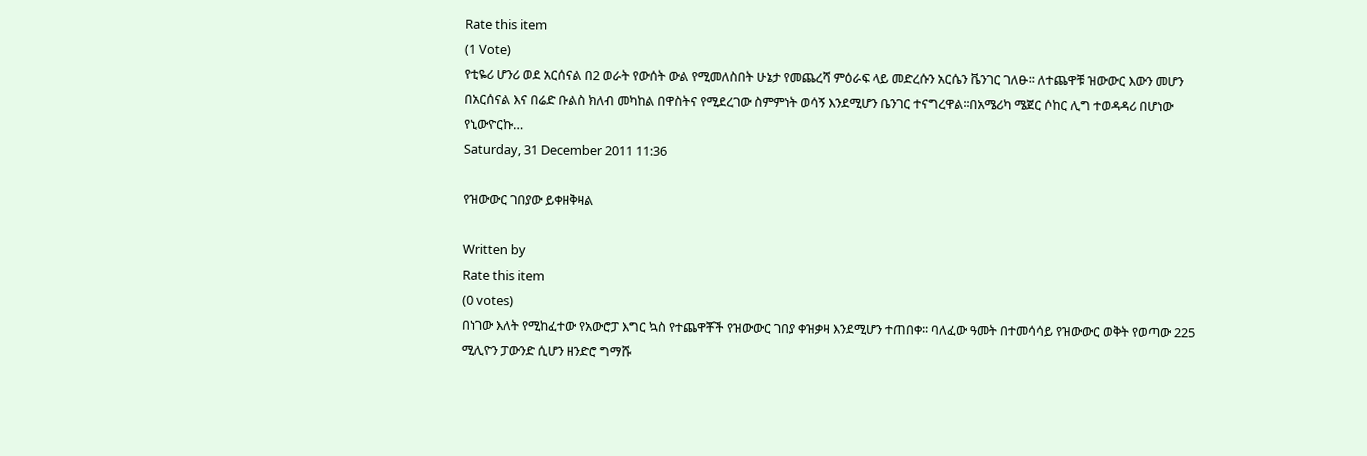Rate this item
(1 Vote)
የቲዬሪ ሆንሪ ወደ አርሰናል በ2 ወራት የውሰት ውል የሚመለስበት ሁኔታ የመጨረሻ ምዕራፍ ላይ መድረሱን አርሴን ቬንገር ገለፁ፡፡ ለተጨዋቹ ዝውውር እውን መሆን በአርሰናል እና በሬድ ቡልስ ክለብ መካከል በዋስትና የሚደረገው ስምምነት ወሳኝ እንደሚሆን ቤንገር ተናግረዋል፡፡በአሜሪካ ሜጀር ሶከር ሊግ ተወዳዳሪ በሆነው የኒውዮርኩ…
Saturday, 31 December 2011 11:36

የዝውውር ገበያው ይቀዘቅዛል

Written by
Rate this item
(0 votes)
በነገው እለት የሚከፈተው የአውሮፓ እግር ኳስ የተጨዋቾች የዝውውር ገበያ ቀዝቃዛ እንደሚሆን ተጠበቀ፡፡ ባለፈው ዓመት በተመሳሳይ የዝውውር ወቅት የወጣው 225 ሚሊዮን ፓውንድ ሲሆን ዘንድሮ ግማሹ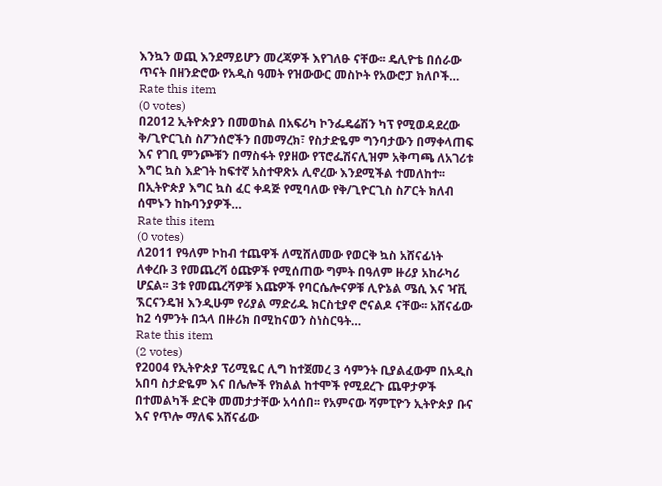እንኳን ወጪ እንደማይሆን መረጃዎች እየገለፁ ናቸው፡፡ ዴሊዮቴ በሰራው ጥናት በዘንድሮው የአዲስ ዓመት የዝውውር መስኮት የአውሮፓ ክለቦች…
Rate this item
(0 votes)
በ2012 ኢትዮጵያን በመወከል በአፍሪካ ኮንፌዴሬሽን ካፕ የሚወዳደረው ቅ/ጊዮርጊስ ስፖንሰሮችን በመማረክ፣ የስታድዬም ግንባታውን በማቀላጠፍ እና የገቢ ምንጮቹን በማስፋት የያዘው የፕሮፌሽናሊዝም አቅጣጫ ለአገሪቱ እግር ኳስ እድገት ከፍተኛ አስተዋጽኦ ሊኖረው እንደሚችል ተመለከተ፡፡ በኢትዮጵያ እግር ኳስ ፈር ቀዳጅ የሚባለው የቅ/ጊዮርጊስ ስፖርት ክለብ ሰሞኑን ከኩባንያዎች…
Rate this item
(0 votes)
ለ2011 የዓለም ኮከብ ተጨዋች ለሚሸለመው የወርቅ ኳስ አሸናፊነት ለቀረቡ 3 የመጨረሻ ዕጩዎች የሚሰጠው ግምት በዓለም ዙሪያ አከራካሪ ሆኗል፡፡ 3ቱ የመጨረሻዎቹ እጩዎች የባርሴሎናዎቹ ሊዮኔል ሜሲ እና ዣቪ ኧርናንዴዝ እንዲሁም የሪያል ማድሪዱ ክርስቲያኖ ሮናልዶ ናቸው፡፡ አሸናፊው ከ2 ሳምንት በኋላ በዙሪክ በሚከናወን ስነስርዓት…
Rate this item
(2 votes)
የ2004 የኢትዮጵያ ፕሪሚዬር ሊግ ከተጀመረ 3 ሳምንት ቢያልፈውም በአዲስ አበባ ስታድዬም እና በሌሎች የክልል ከተሞች የሚደረጉ ጨዋታዎች በተመልካች ድርቅ መመታታቸው አሳሰበ፡፡ የአምናው ሻምፒዮን ኢትዮጵያ ቡና እና የጥሎ ማለፍ አሸናፊው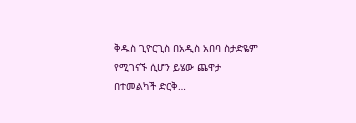ቅዱስ ጊዮርጊስ በአዲስ አበባ ስታድዬም የሚገናኙ ሲሆን ይሄው ጨዋታ በተመልካች ድርቅ…